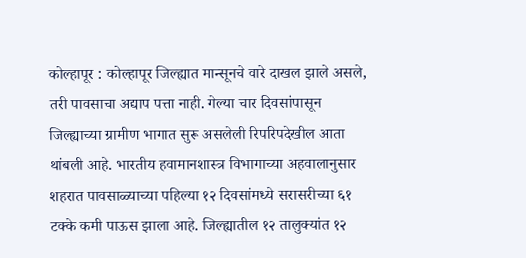कोल्हापूर : कोल्हापूर जिल्ह्यात मान्सूनचे वारे दाखल झाले असले, तरी पावसाचा अद्याप पत्ता नाही. गेल्या चार दिवसांपासून जिल्ह्याच्या ग्रामीण भागात सुरू असलेली रिपरिपदेखील आता थांबली आहे. भारतीय हवामानशास्त्र विभागाच्या अहवालानुसार शहरात पावसाळ्याच्या पहिल्या १२ दिवसांमध्ये सरासरीच्या ६१ टक्के कमी पाऊस झाला आहे. जिल्ह्यातील १२ तालुक्यांत १२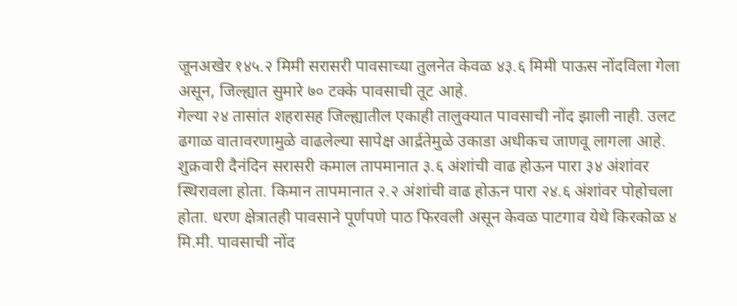जूनअखेर १४५.२ मिमी सरासरी पावसाच्या तुलनेत केवळ ४३.६ मिमी पाऊस नोंदविला गेला असून, जिल्ह्यात सुमारे ७० टक्के पावसाची तूट आहे.
गेल्या २४ तासांत शहरासह जिल्ह्यातील एकाही तालुक्यात पावसाची नोंद झाली नाही. उलट ढगाळ वातावरणामुळे वाढलेल्या सापेक्ष आर्द्रतेमुळे उकाडा अधीकच जाणवू लागला आहे. शुक्रवारी दैनंदिन सरासरी कमाल तापमानात ३.६ अंशांची वाढ होऊन पारा ३४ अंशांवर स्थिरावला होता. किमान तापमानात २.२ अंशांची वाढ होऊन पारा २४.६ अंशांवर पोहोचला होता. धरण क्षेत्रातही पावसाने पूर्णपणे पाठ फिरवली असून केवळ पाटगाव येथे किरकोळ ४ मि.मी. पावसाची नोंद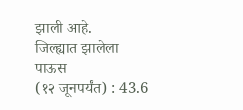झाली आहे.
जिल्ह्यात झालेला पाऊस
(१२ जूनपर्यंत) : 43.6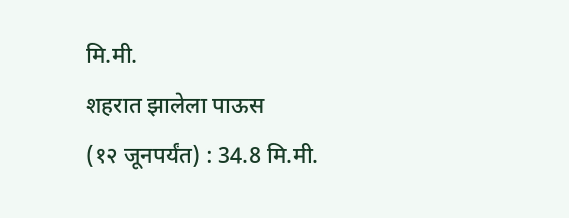मि.मी.
शहरात झालेला पाऊस
(१२ जूनपर्यंत) : 34.8 मि.मी.